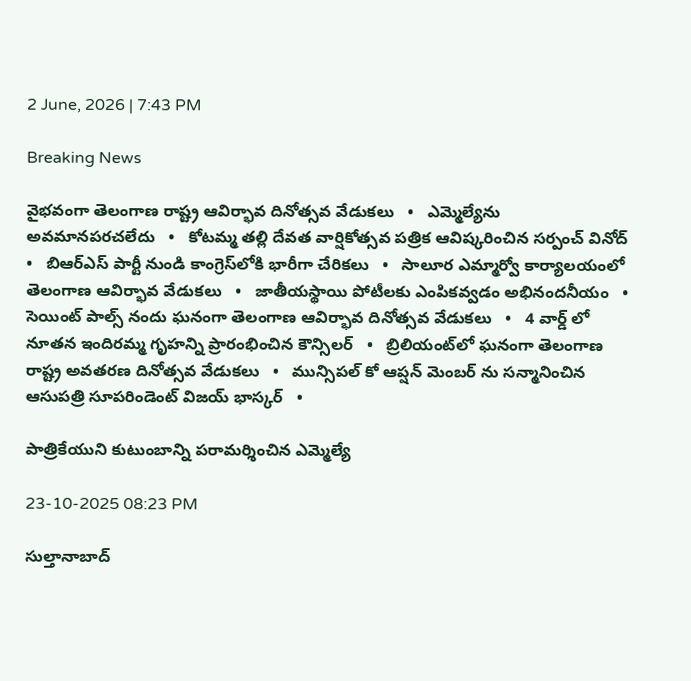2 June, 2026 | 7:43 PM

Breaking News

వైభవంగా తెలంగాణ రాష్ట్ర ఆవిర్భావ దినోత్సవ వేడుకలు   •   ఎమ్మెల్యేను అవమానపరచలేదు   •   కోటమ్మ తల్లి దేవత వార్షికోత్సవ పత్రిక ఆవిష్కరించిన సర్పంచ్ వినోద్   •   బిఆర్ఎస్ పార్టీ నుండి కాంగ్రెస్‌లోకి భారీగా చేరికలు   •   సాలూర ఎమ్మార్వో కార్యాలయంలో తెలంగాణ ఆవిర్భావ వేడుకలు   •   జాతీయస్థాయి పోటీలకు ఎంపికవ్వడం అభినందనీయం   •   సెయింట్ పాల్స్ నందు ఘనంగా తెలంగాణ ఆవిర్భావ దినోత్సవ వేడుకలు   •   4 వార్డ్ లో నూతన ఇందిరమ్మ గృహన్ని ప్రారంభించిన కౌన్సిలర్   •   బ్రిలియంట్‌లో ఘనంగా తెలంగాణ రాష్ట్ర అవతరణ దినోత్సవ వేడుకలు   •   మున్సిపల్ కో ఆప్షన్ మెంబర్ ను సన్మానించిన ఆసుపత్రి సూపరిండెంట్ విజయ్ భాస్కర్   •

పాత్రికేయుని కుటుంబాన్ని పరామర్శించిన ఎమ్మెల్యే

23-10-2025 08:23 PM

సుల్తానాబాద్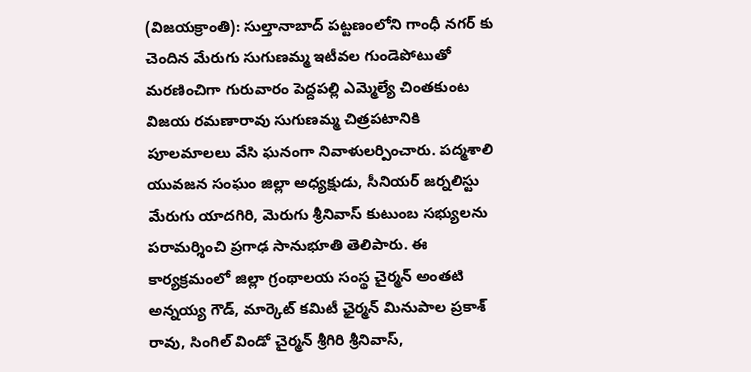(విజయక్రాంతి): సుల్తానాబాద్ పట్టణంలోని గాంధీ నగర్ కు చెందిన మేరుగు సుగుణమ్మ ఇటీవల గుండెపోటుతో మరణించిగా గురువారం పెద్దపల్లి ఎమ్మెల్యే చింతకుంట విజయ రమణారావు సుగుణమ్మ చిత్రపటానికి పూలమాలలు వేసి ఘనంగా నివాళులర్పించారు. పద్మశాలి యువజన సంఘం జిల్లా అధ్యక్షుడు, సీనియర్ జర్నలిస్టు మేరుగు యాదగిరి, మెరుగు శ్రీనివాస్ కుటుంబ సభ్యులను పరామర్శించి ప్రగాఢ సానుభూతి తెలిపారు. ఈ కార్యక్రమంలో జిల్లా గ్రంథాలయ సంస్థ చైర్మన్ అంతటి అన్నయ్య గౌడ్, మార్కెట్ కమిటీ ఛైర్మన్ మినుపాల ప్రకాశ్ రావు, సింగిల్ విండో చైర్మన్ శ్రీగిరి శ్రీనివాస్,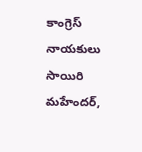కాంగ్రెస్ నాయకులు సాయిరి మహేందర్,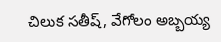చిలుక సతీష్, వేగోలం అబ్బయ్య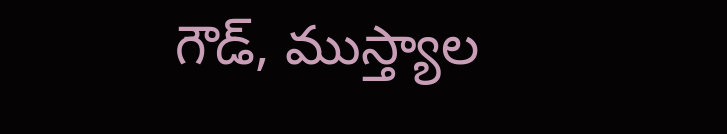గౌడ్, ముస్త్యాల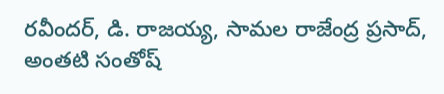రవీందర్, డి. రాజయ్య, సామల రాజేంద్ర ప్రసాద్, అంతటి సంతోష్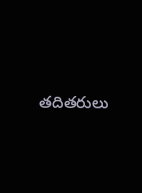తదితరులు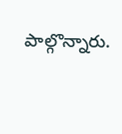పాల్గొన్నారు.